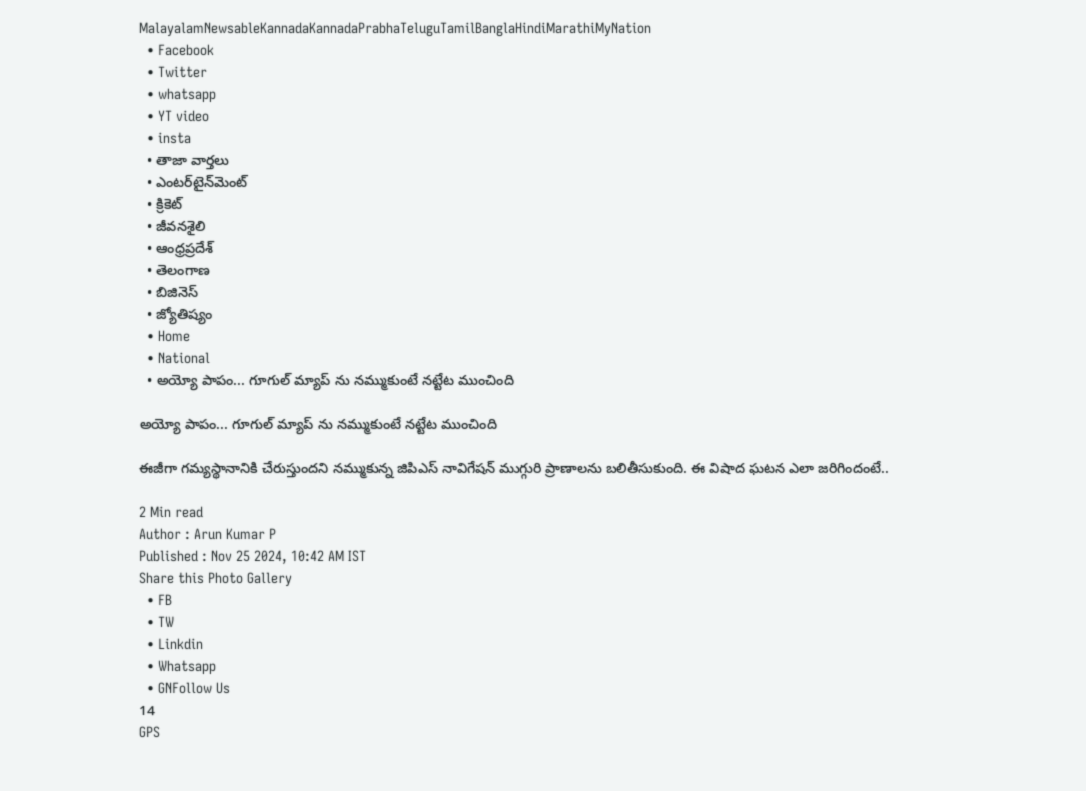MalayalamNewsableKannadaKannadaPrabhaTeluguTamilBanglaHindiMarathiMyNation
  • Facebook
  • Twitter
  • whatsapp
  • YT video
  • insta
  • తాజా వార్తలు
  • ఎంటర్‌టైన్‌మెంట్
  • క్రికెట్
  • జీవనశైలి
  • ఆంధ్రప్రదేశ్
  • తెలంగాణ
  • బిజినెస్
  • జ్యోతిష్యం
  • Home
  • National
  • అయ్యో పాపం... గూగుల్ మ్యాప్ ను నమ్ముకుంటే నట్టేట ముంచింది

అయ్యో పాపం... గూగుల్ మ్యాప్ ను నమ్ముకుంటే నట్టేట ముంచింది

ఈజీగా గమ్యస్థానానికి చేరుస్తుందని నమ్ముకున్న జిపిఎస్ నావిగేషన్ ముగ్గురి ప్రాణాలను బలితీసుకుంది. ఈ విషాద ఘటన ఎలా జరిగిందంటే..

2 Min read
Author : Arun Kumar P
Published : Nov 25 2024, 10:42 AM IST
Share this Photo Gallery
  • FB
  • TW
  • Linkdin
  • Whatsapp
  • GNFollow Us
14
GPS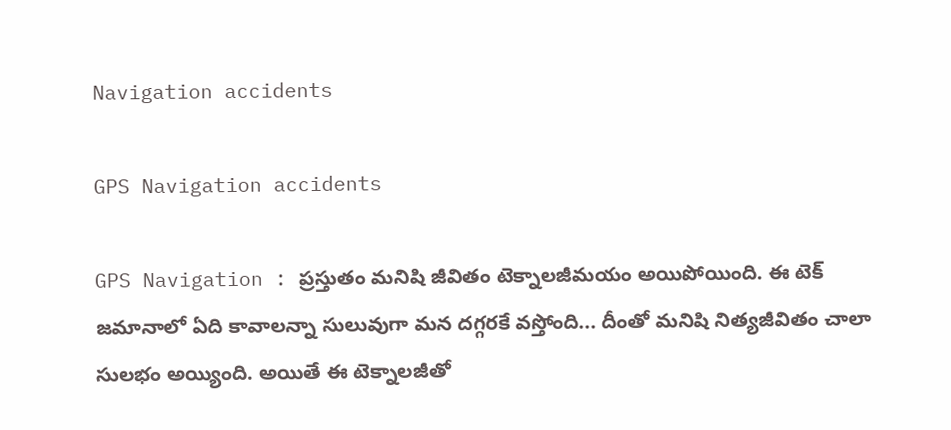Navigation accidents

GPS Navigation accidents

GPS Navigation : ప్రస్తుతం మనిషి జీవితం టెక్నాలజీమయం అయిపోయింది. ఈ టెక్ జమానాలో ఏది కావాలన్నా సులువుగా మన దగ్గరకే వస్తోంది... దీంతో మనిషి నిత్యజీవితం చాలా సులభం అయ్యింది. అయితే ఈ టెక్నాలజీతో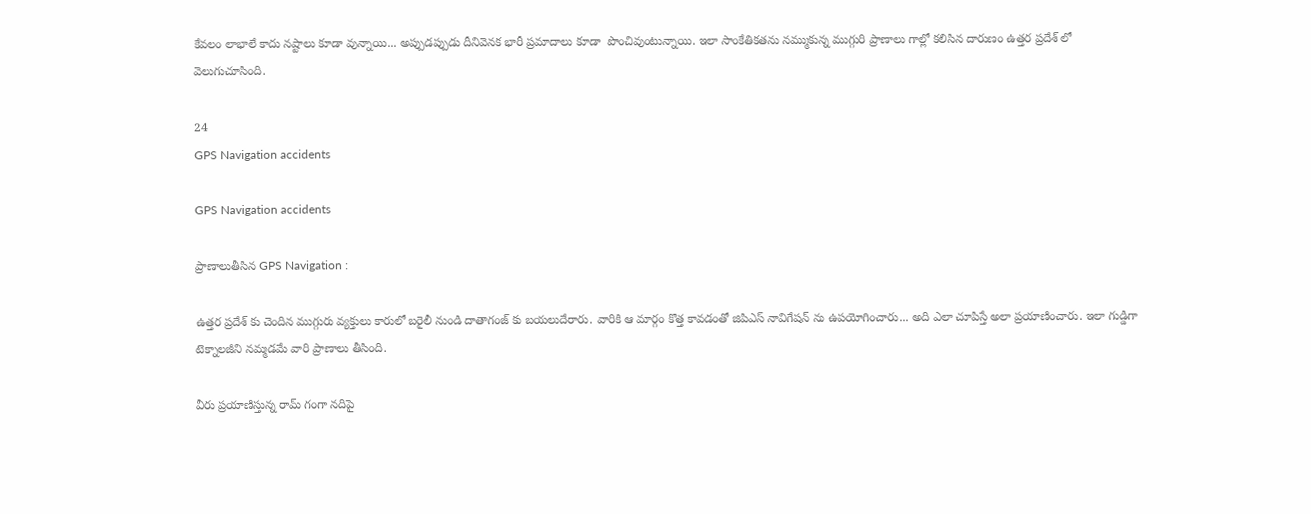కేవలం లాభాలే కాదు నష్టాలు కూడా వున్నాయి... అప్పుడప్పుడు దీనివెనక భారీ ప్రమాదాలు కూడా  పొంచివుంటున్నాయి. ఇలా సాంకేతికతను నమ్ముకున్న ముగ్గురి ప్రాణాలు గాల్లో కలిసిన దారుణం ఉత్తర ప్రదేశ్ లో వెలుగుచూసింది.

24
GPS Navigation accidents

GPS Navigation accidents

ప్రాణాలుతీసిన GPS Navigation :

ఉత్తర ప్రదేశ్ కు చెందిన ముగ్గురు వ్యక్తులు కారులో బరైలీ నుండి దాతాగంజ్ కు బయలుదేరారు. వారికి ఆ మార్గం కొత్త కావడంతో జిపిఎస్ నావిగేషన్ ను ఉపయోగించారు... అది ఎలా చూపిస్తే అలా ప్రయాణించారు. ఇలా గుడ్డిగా టెక్నాలజీని నమ్మడమే వారి ప్రాణాలు తీసింది.

వీరు ప్రయాణిస్తున్న రామ్ గంగా నదిపై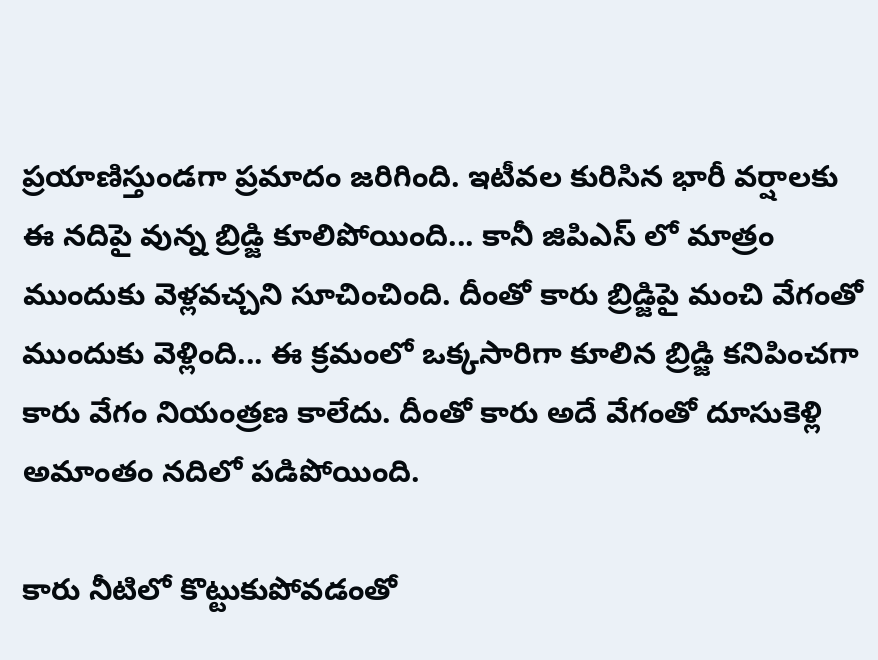ప్రయాణిస్తుండగా ప్రమాదం జరిగింది. ఇటీవల కురిసిన భారీ వర్షాలకు ఈ నదిపై వున్న బ్రిడ్జి కూలిపోయింది... కానీ జిపిఎస్ లో మాత్రం ముందుకు వెళ్లవచ్చని సూచించింది. దీంతో కారు బ్రిడ్జిపై మంచి వేగంతో ముందుకు వెళ్లింది... ఈ క్రమంలో ఒక్కసారిగా కూలిన బ్రిడ్జి కనిపించగా కారు వేగం నియంత్రణ కాలేదు. దీంతో కారు అదే వేగంతో దూసుకెళ్లి అమాంతం నదిలో పడిపోయింది.

కారు నీటిలో కొట్టుకుపోవడంతో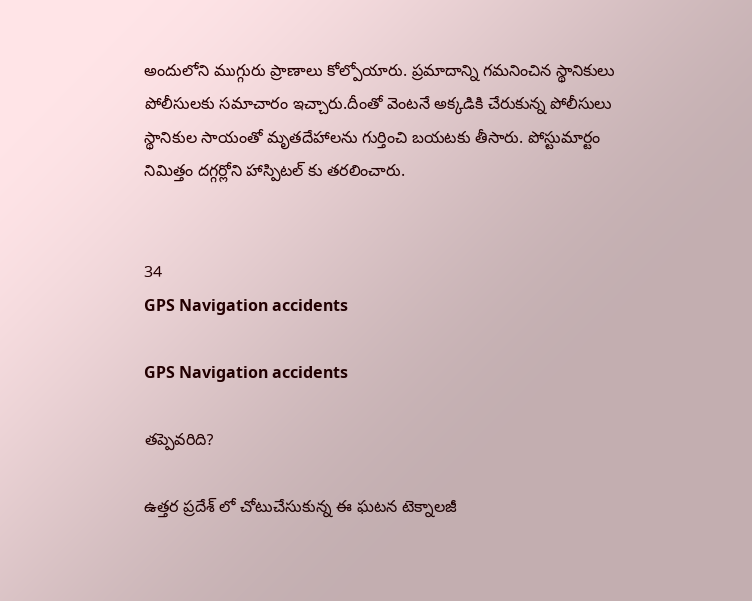అందులోని ముగ్గురు ప్రాణాలు కోల్పోయారు. ప్రమాదాన్ని గమనించిన స్థానికులు పోలీసులకు సమాచారం ఇచ్చారు.దీంతో వెంటనే అక్కడికి చేరుకున్న పోలీసులు స్థానికుల సాయంతో మృతదేహాలను గుర్తించి బయటకు తీసారు. పోస్టుమార్టం నిమిత్తం దగ్గర్లోని హాస్పిటల్ కు తరలించారు.


34
GPS Navigation accidents

GPS Navigation accidents

తప్పెవరిది?

ఉత్తర ప్రదేశ్ లో చోటుచేసుకున్న ఈ ఘటన టెక్నాలజీ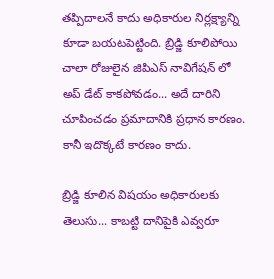తప్పిదాలనే కాదు అధికారుల నిర్లక్ష్యాన్ని కూడా బయటపెట్టింది. బ్రిడ్జి కూలిపోయి చాలా రోజులైన జిపిఎస్ నావిగేషన్ లో అప్ డేట్ కాకపోవడం... అదే దారిని చూపించడం ప్రమాదానికి ప్రధాన కారణం. కానీ ఇదొక్కటే కారణం కాదు.

బ్రిడ్జి కూలిన విషయం అధికారులకు తెలుసు... కాబట్టి దానిపైకి ఎవ్వరూ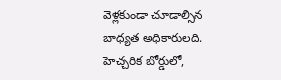వెళ్లకుండా చూడాల్సిన బాధ్యత అధికారులది.  హెచ్చరిక బోర్డులో,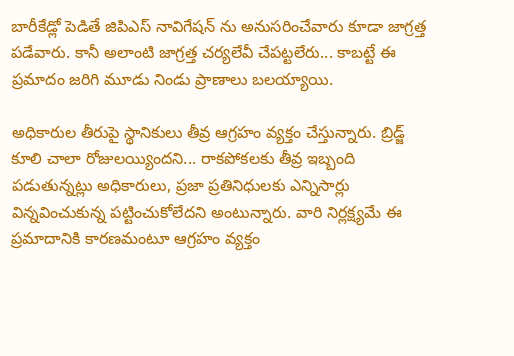బారీకేడ్లో పెడితే జిపిఎస్ నావిగేషన్ ను అనుసరించేవారు కూడా జాగ్రత్త పడేవారు. కానీ అలాంటి జాగ్రత్త చర్యలేవీ చేపట్టలేరు... కాబట్టే ఈ ప్రమాదం జరిగి మూడు నిండు ప్రాణాలు బలయ్యాయి.

అధికారుల తీరుపై స్థానికులు తీవ్ర ఆగ్రహం వ్యక్తం చేస్తున్నారు. బ్రిడ్జ్ కూలి చాలా రోజులయ్యిందని... రాకపోకలకు తీవ్ర ఇబ్బంది పడుతున్నట్లు అధికారులు, ప్రజా ప్రతినిధులకు ఎన్నిసార్లు విన్నవించుకున్న పట్టించుకోలేదని అంటున్నారు. వారి నిర్లక్ష్యమే ఈ ప్రమాదానికి కారణమంటూ ఆగ్రహం వ్యక్తం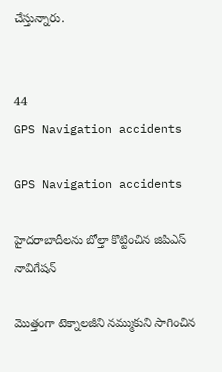చేస్తున్నారు.


44
GPS Navigation accidents

GPS Navigation accidents

హైదరాబాదీలను బోల్తా కొట్టించిన జిపిఎస్ నావిగేషన్

మొత్తంగా టెక్నాలజీని నమ్ముకుని సాగించిన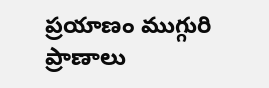ప్రయాణం ముగ్గురి ప్రాణాలు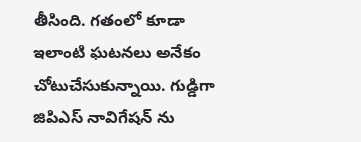తీసింది. గతంలో కూడా ఇలాంటి ఘటనలు అనేకం చోటుచేసుకున్నాయి. గుడ్డిగా జిపిఎస్ నావిగేషన్ ను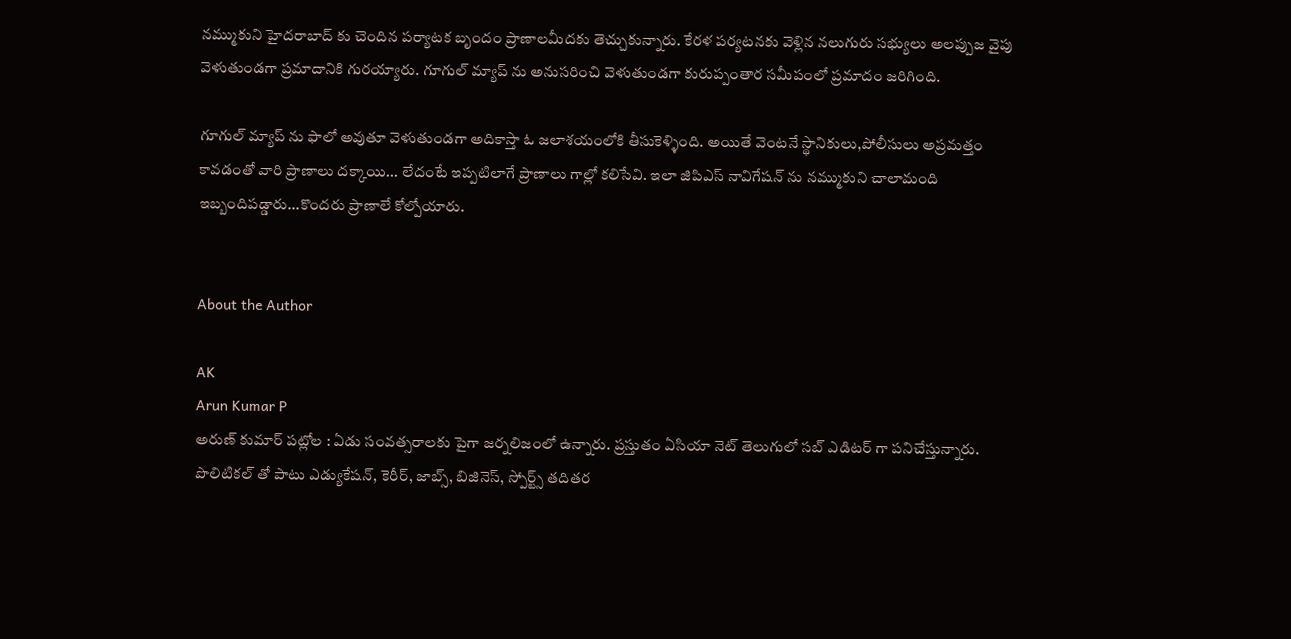నమ్ముకుని హైదరాబాద్ కు చెందిన పర్యాటక బృందం ప్రాణాలమీదకు తెచ్చుకున్నారు. కేరళ పర్యటనకు వెళ్లిన నలుగురు సభ్యులు అలప్పుజ వైపు వెళుతుండగా ప్రమాదానికి గురయ్యారు. గూగుల్ మ్యాప్ ను అనుసరించి వెళుతుండగా కురుప్పంతార సమీపంలో ప్రమాదం జరిగింది.

గూగుల్ మ్యాప్ ను ఫాలో అవుతూ వెళుతుండగా అదికాస్తా ఓ జలాశయంలోకి తీసుకెళ్ళింది. అయితే వెంటనే స్థానికులు,పోలీసులు అప్రమత్తం కావడంతో వారి ప్రాణాలు దక్కాయి... లేదంటే ఇప్పటిలాగే ప్రాణాలు గాల్లో కలిసేవి. ఇలా జిపిఎస్ నావిగేషన్ ను నమ్ముకుని చాలామంది ఇబ్బందిపడ్డారు...కొందరు ప్రాణాలే కోల్పోయారు.


About the Author

AK
Arun Kumar P
అరుణ్ కుమార్ పట్లోల : ఏడు సంవత్సరాలకు పైగా జర్నలిజంలో ఉన్నారు. ప్రస్తుతం ఏసియా నెట్ తెలుగులో సబ్ ఎడిటర్ గా పనిచేస్తున్నారు. పొలిటికల్ తో పాటు ఎడ్యుకేషన్, కెరీర్, జాబ్స్, బిజినెస్, స్పోర్ట్స్ తదితర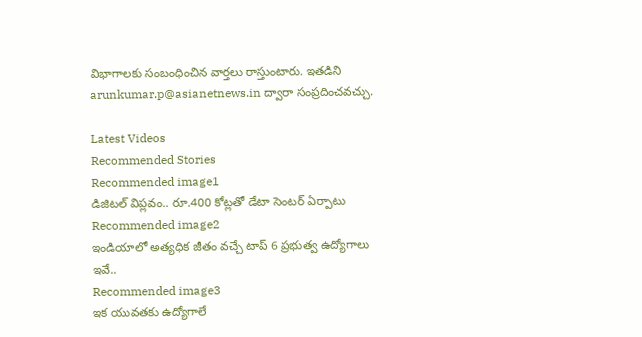విభాగాలకు సంబంధించిన వార్తలు రాస్తుంటారు. ఇతడిని arunkumar.p@asianetnews.in ద్వారా సంప్రదించవచ్చు.

Latest Videos
Recommended Stories
Recommended image1
డిజిటల్ విప్లవం.. రూ.400 కోట్లతో డేటా సెంటర్ ఏర్పాటు
Recommended image2
ఇండియాలో అత్యధిక జీతం వచ్చే టాప్ 6 ప్రభుత్వ ఉద్యోగాలు ఇవే..
Recommended image3
ఇక యువతకు ఉద్యోగాలే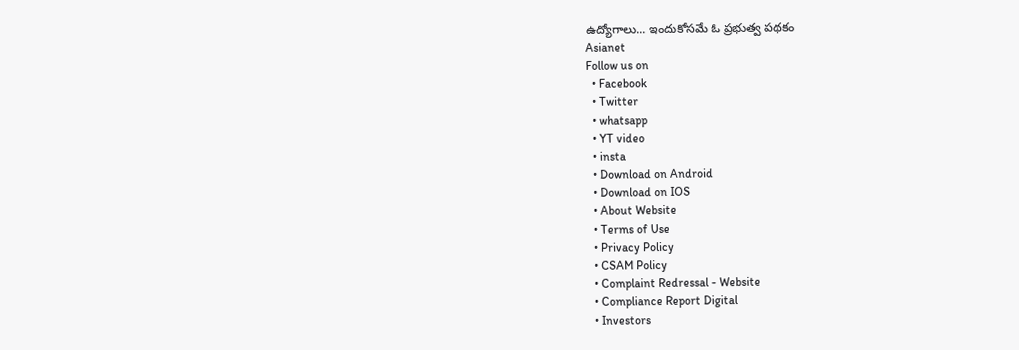ఉద్యోగాలు... ఇందుకోసమే ఓ ప్రభుత్వ పథకం
Asianet
Follow us on
  • Facebook
  • Twitter
  • whatsapp
  • YT video
  • insta
  • Download on Android
  • Download on IOS
  • About Website
  • Terms of Use
  • Privacy Policy
  • CSAM Policy
  • Complaint Redressal - Website
  • Compliance Report Digital
  • Investors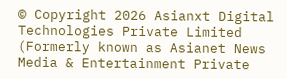© Copyright 2026 Asianxt Digital Technologies Private Limited (Formerly known as Asianet News Media & Entertainment Private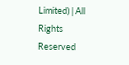Limited) | All Rights Reserved